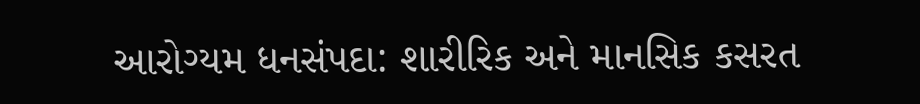આરોગ્યમ ધનસંપદા: શારીરિક અને માનસિક કસરત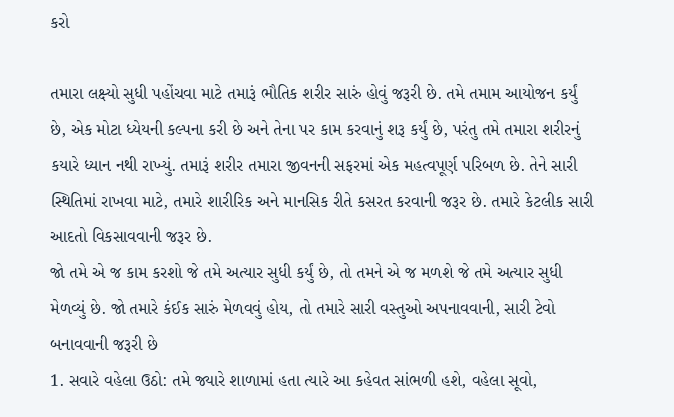કરો

તમારા લક્ષ્યો સુધી પહોંચવા માટે તમારૂં ભૌતિક શરીર સારું હોવું જરૂરી છે. તમે તમામ આયોજન કર્યું છે, એક મોટા ધ્યેયની કલ્પના કરી છે અને તેના પર કામ કરવાનું શરૂ કર્યું છે, પરંતુ તમે તમારા શરીરનું કયારે ધ્યાન નથી રાખ્યું. તમારૂં શરીર તમારા જીવનની સફરમાં એક મહત્વપૂર્ણ પરિબળ છે. તેને સારી સ્થિતિમાં રાખવા માટે, તમારે શારીરિક અને માનસિક રીતે કસરત કરવાની જરૂર છે. તમારે કેટલીક સારી આદતો વિકસાવવાની જરૂર છે.
જો તમે એ જ કામ કરશો જે તમે અત્યાર સુધી કર્યું છે, તો તમને એ જ મળશે જે તમે અત્યાર સુધી મેળવ્યું છે. જો તમારે કંઈક સારું મેળવવું હોય, તો તમારે સારી વસ્તુઓ અપનાવવાની, સારી ટેવો બનાવવાની જરૂરી છે
1. સવારે વહેલા ઉઠો: તમે જ્યારે શાળામાં હતા ત્યારે આ કહેવત સાંભળી હશે, વહેલા સૂવો,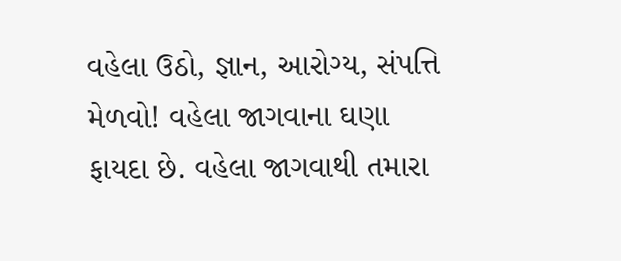વહેલા ઉઠો, જ્ઞાન, આરોગ્ય, સંપત્તિ મેળવો! વહેલા જાગવાના ઘણા ફાયદા છે. વહેલા જાગવાથી તમારા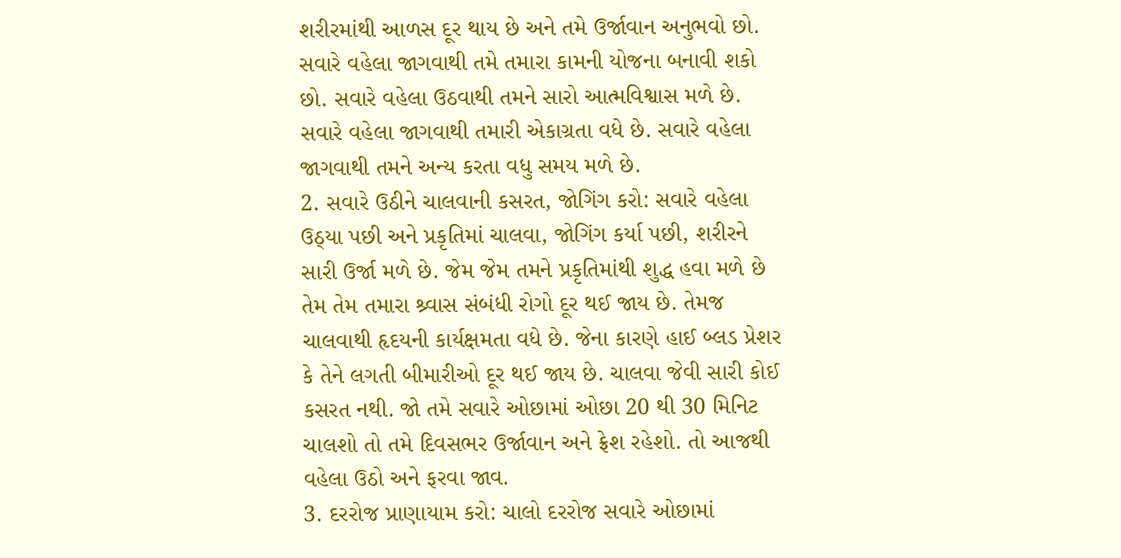શરીરમાંથી આળસ દૂર થાય છે અને તમે ઉર્જાવાન અનુભવો છો. સવારે વહેલા જાગવાથી તમે તમારા કામની યોજના બનાવી શકો છો. સવારે વહેલા ઉઠવાથી તમને સારો આત્મવિશ્વાસ મળે છે. સવારે વહેલા જાગવાથી તમારી એકાગ્રતા વધે છે. સવારે વહેલા જાગવાથી તમને અન્ય કરતા વધુ સમય મળે છે.
2. સવારે ઉઠીને ચાલવાની કસરત, જોગિંગ કરો: સવારે વહેલા ઉઠ્યા પછી અને પ્રકૃતિમાં ચાલવા, જોગિંગ કર્યા પછી, શરીરને સારી ઉર્જા મળે છે. જેમ જેમ તમને પ્રકૃતિમાંથી શુદ્ધ હવા મળે છે તેમ તેમ તમારા શ્ર્વાસ સંબંધી રોગો દૂર થઈ જાય છે. તેમજ ચાલવાથી હૃદયની કાર્યક્ષમતા વધે છે. જેના કારણે હાઈ બ્લડ પ્રેશર કે તેને લગતી બીમારીઓ દૂર થઈ જાય છે. ચાલવા જેવી સારી કોઈ કસરત નથી. જો તમે સવારે ઓછામાં ઓછા 20 થી 30 મિનિટ ચાલશો તો તમે દિવસભર ઉર્જાવાન અને ફ્રેશ રહેશો. તો આજથી વહેલા ઉઠો અને ફરવા જાવ.
3. દરરોજ પ્રાણાયામ કરો: ચાલો દરરોજ સવારે ઓછામાં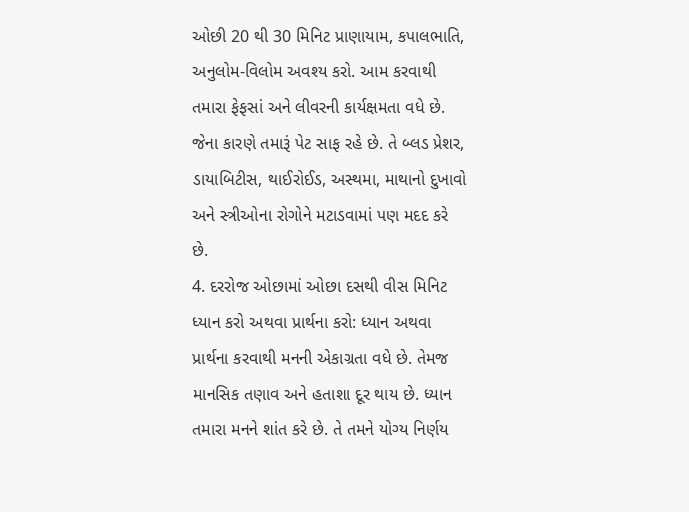ઓછી 20 થી 30 મિનિટ પ્રાણાયામ, કપાલભાતિ, અનુલોમ-વિલોમ અવશ્ય કરો. આમ કરવાથી તમારા ફેફસાં અને લીવરની કાર્યક્ષમતા વધે છે. જેના કારણે તમારૂં પેટ સાફ રહે છે. તે બ્લડ પ્રેશર, ડાયાબિટીસ, થાઈરોઈડ, અસ્થમા, માથાનો દુખાવો અને સ્ત્રીઓના રોગોને મટાડવામાં પણ મદદ કરે છે.
4. દરરોજ ઓછામાં ઓછા દસથી વીસ મિનિટ ધ્યાન કરો અથવા પ્રાર્થના કરો: ધ્યાન અથવા પ્રાર્થના કરવાથી મનની એકાગ્રતા વધે છે. તેમજ માનસિક તણાવ અને હતાશા દૂર થાય છે. ધ્યાન તમારા મનને શાંત કરે છે. તે તમને યોગ્ય નિર્ણય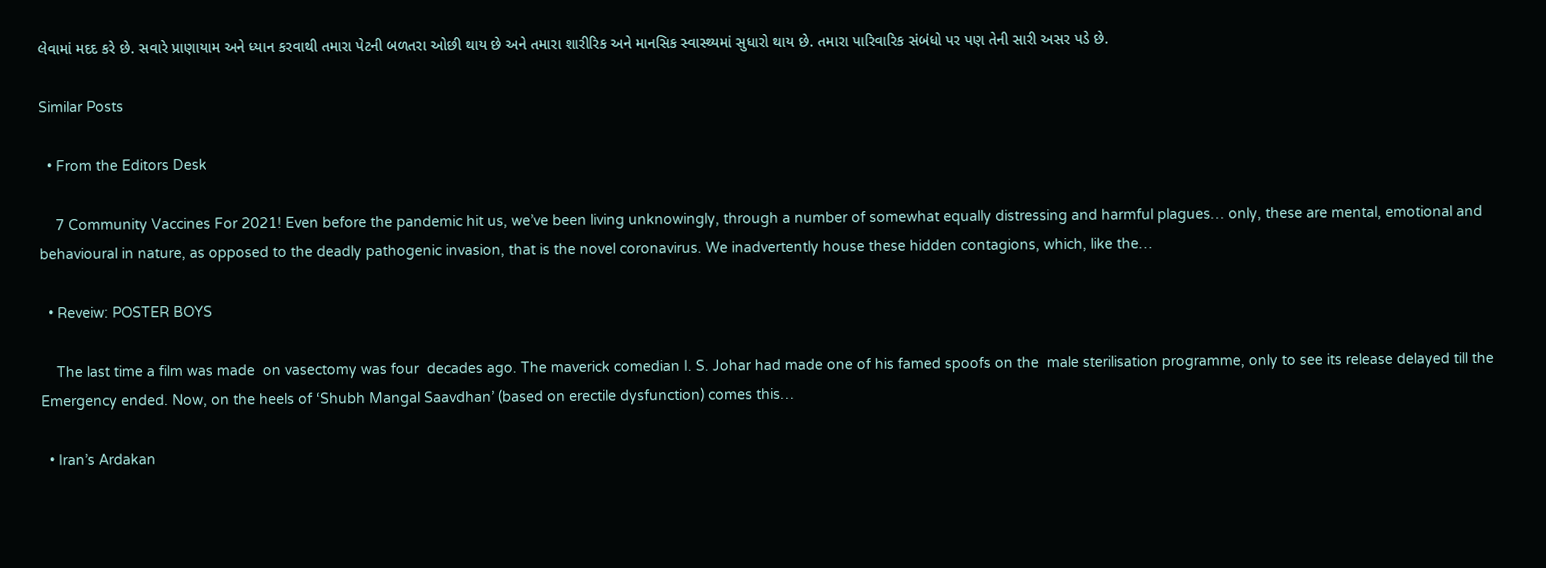લેવામાં મદદ કરે છે. સવારે પ્રાણાયામ અને ધ્યાન કરવાથી તમારા પેટની બળતરા ઓછી થાય છે અને તમારા શારીરિક અને માનસિક સ્વાસ્થ્યમાં સુધારો થાય છે. તમારા પારિવારિક સંબંધો પર પણ તેની સારી અસર પડે છે.

Similar Posts

  • From the Editors Desk

    7 Community Vaccines For 2021! Even before the pandemic hit us, we’ve been living unknowingly, through a number of somewhat equally distressing and harmful plagues… only, these are mental, emotional and behavioural in nature, as opposed to the deadly pathogenic invasion, that is the novel coronavirus. We inadvertently house these hidden contagions, which, like the…

  • Reveiw: POSTER BOYS

    The last time a film was made  on vasectomy was four  decades ago. The maverick comedian I. S. Johar had made one of his famed spoofs on the  male sterilisation programme, only to see its release delayed till the Emergency ended. Now, on the heels of ‘Shubh Mangal Saavdhan’ (based on erectile dysfunction) comes this…

  • Iran’s Ardakan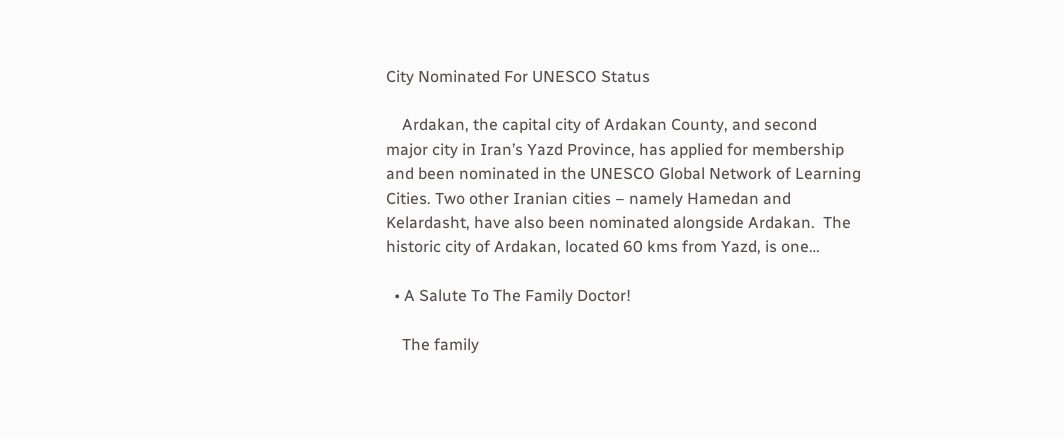City Nominated For UNESCO Status

    Ardakan, the capital city of Ardakan County, and second major city in Iran’s Yazd Province, has applied for membership and been nominated in the UNESCO Global Network of Learning Cities. Two other Iranian cities – namely Hamedan and Kelardasht, have also been nominated alongside Ardakan.  The historic city of Ardakan, located 60 kms from Yazd, is one…

  • A Salute To The Family Doctor!

    The family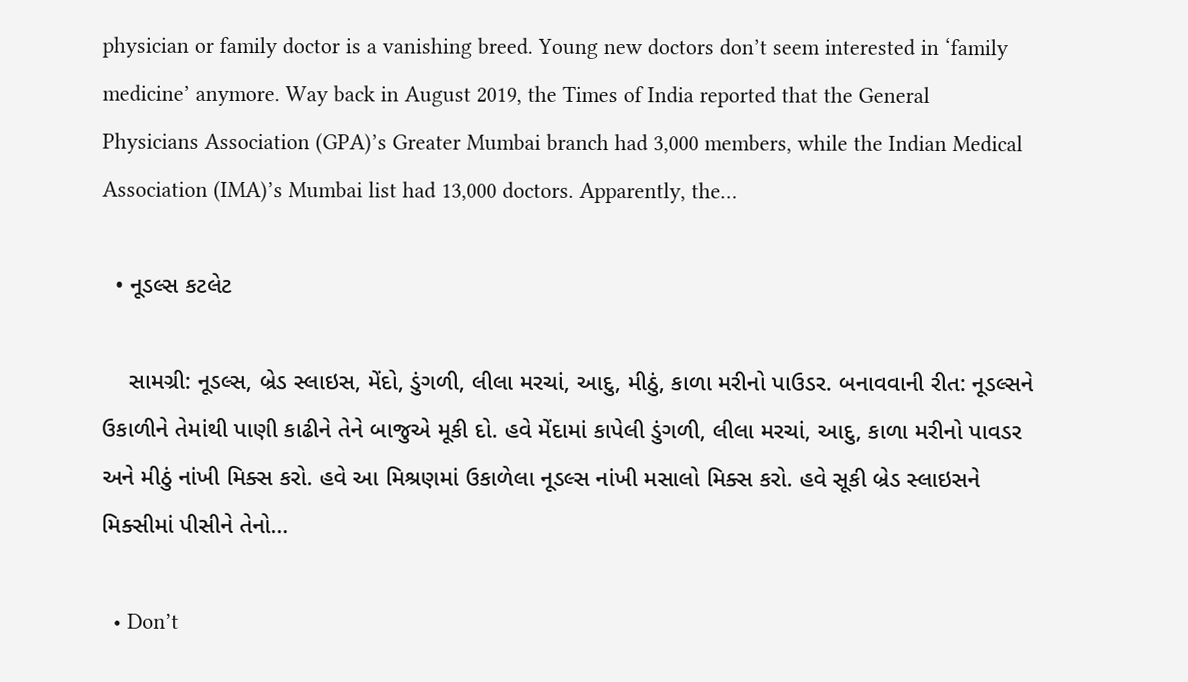physician or family doctor is a vanishing breed. Young new doctors don’t seem interested in ‘family medicine’ anymore. Way back in August 2019, the Times of India reported that the General Physicians Association (GPA)’s Greater Mumbai branch had 3,000 members, while the Indian Medical Association (IMA)’s Mumbai list had 13,000 doctors. Apparently, the…

  • નૂડલ્સ કટલેટ

    સામગ્રી: નૂડલ્સ, બ્રેડ સ્લાઇસ, મેંદો, ડુંગળી, લીલા મરચાં, આદુ, મીઠું, કાળા મરીનો પાઉડર. બનાવવાની રીત: નૂડલ્સને ઉકાળીને તેમાંથી પાણી કાઢીને તેને બાજુએ મૂકી દો. હવે મેંદામાં કાપેલી ડુંગળી, લીલા મરચાં, આદુ, કાળા મરીનો પાવડર અને મીઠું નાંખી મિક્સ કરો. હવે આ મિશ્રણમાં ઉકાળેલા નૂડલ્સ નાંખી મસાલો મિક્સ કરો. હવે સૂકી બ્રેડ સ્લાઇસને મિક્સીમાં પીસીને તેનો…

  • Don’t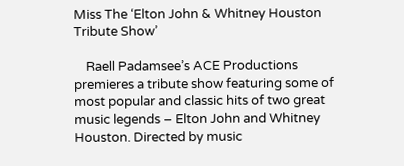Miss The ‘Elton John & Whitney Houston Tribute Show’

    Raell Padamsee’s ACE Productions premieres a tribute show featuring some of most popular and classic hits of two great music legends – Elton John and Whitney Houston. Directed by music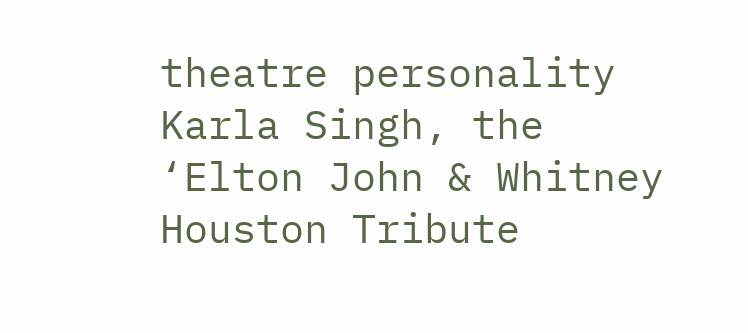theatre personality Karla Singh, the ‘Elton John & Whitney Houston Tribute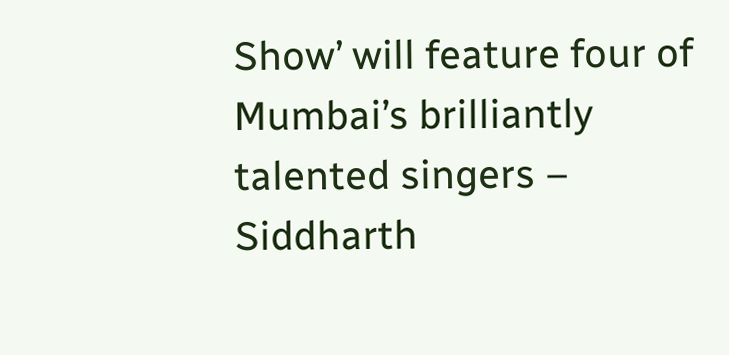Show’ will feature four of Mumbai’s brilliantly talented singers – Siddharth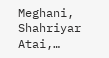Meghani, Shahriyar Atai,…